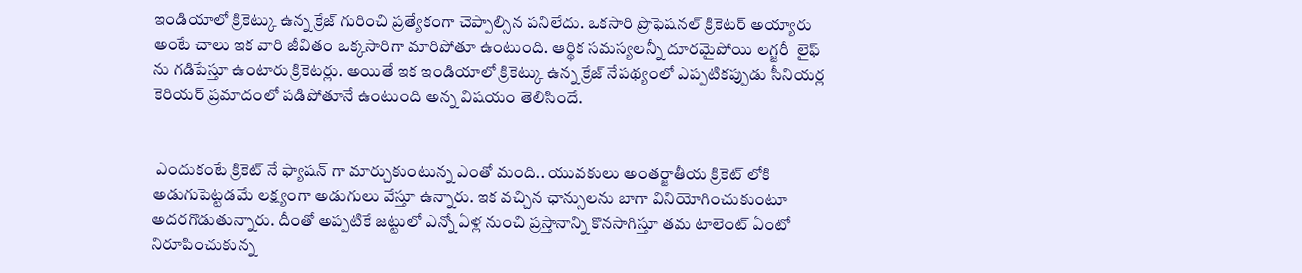ఇండియాలో క్రికెట్కు ఉన్న క్రేజ్ గురించి ప్రత్యేకంగా చెప్పాల్సిన పనిలేదు. ఒకసారి ప్రొఫెషనల్ క్రికెటర్ అయ్యారు అంటే చాలు ఇక వారి జీవితం ఒక్కసారిగా మారిపోతూ ఉంటుంది. ఆర్థిక సమస్యలన్నీ దూరమైపోయి లగ్జరీ  లైఫ్ ను గడిపేస్తూ ఉంటారు క్రికెటర్లు. అయితే ఇక ఇండియాలో క్రికెట్కు ఉన్న క్రేజ్ నేపథ్యంలో ఎప్పటికప్పుడు సీనియర్ల కెరియర్ ప్రమాదంలో పడిపోతూనే ఉంటుంది అన్న విషయం తెలిసిందే.


 ఎందుకంటే క్రికెట్ నే ఫ్యాషన్ గా మార్చుకుంటున్న ఎంతో మంది.. యువకులు అంతర్జాతీయ క్రికెట్ లోకి అడుగుపెట్టడమే లక్ష్యంగా అడుగులు వేస్తూ ఉన్నారు. ఇక వచ్చిన ఛాన్సులను బాగా వినియోగించుకుంటూ అదరగొడుతున్నారు. దీంతో అప్పటికే జట్టులో ఎన్నో ఏళ్ల నుంచి ప్రస్తానాన్ని కొనసాగిస్తూ తమ టాలెంట్ ఏంటో నిరూపించుకున్న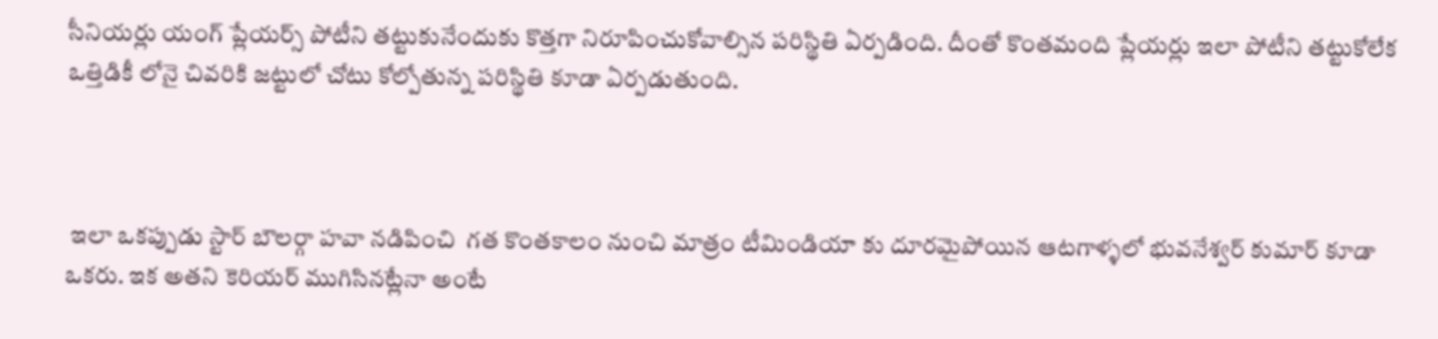సీనియర్లు యంగ్ ప్లేయర్స్ పోటీని తట్టుకునేందుకు కొత్తగా నిరూపించుకోవాల్సిన పరిస్థితి ఏర్పడింది. దీంతో కొంతమంది ప్లేయర్లు ఇలా పోటీని తట్టుకోలేక ఒత్తిడికీ లోనై చివరికి జట్టులో చోటు కోల్పోతున్న పరిస్థితి కూడా ఏర్పడుతుంది.



 ఇలా ఒకప్పుడు స్టార్ బౌలర్గా హవా నడిపించి  గత కొంతకాలం నుంచి మాత్రం టీమిండియా కు దూరమైపోయిన ఆటగాళ్ళలో భువనేశ్వర్ కుమార్ కూడా ఒకరు. ఇక అతని కెరియర్ ముగిసినట్లేనా అంటే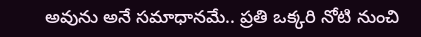అవును అనే సమాధానమే.. ప్రతి ఒక్కరి నోటి నుంచి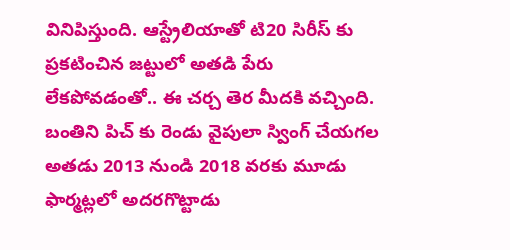వినిపిస్తుంది. ఆస్ట్రేలియాతో టి20 సిరీస్ కు ప్రకటించిన జట్టులో అతడి పేరు లేకపోవడంతో.. ఈ చర్చ తెర మీదకి వచ్చింది. బంతిని పిచ్ కు రెండు వైపులా స్వింగ్ చేయగల అతడు 2013 నుండి 2018 వరకు మూడు ఫార్మట్లలో అదరగొట్టాడు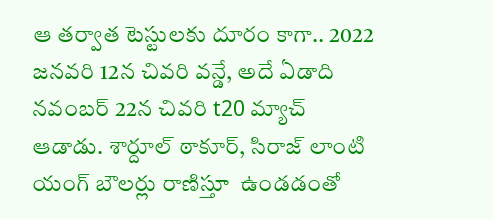ఆ తర్వాత టెస్టులకు దూరం కాగా.. 2022 జనవరి 12న చివరి వన్డే, అదే ఏడాది నవంబర్ 22న చివరి t20 మ్యాచ్ ఆడాడు. శార్దూల్ ఠాకూర్, సిరాజ్ లాంటి యంగ్ బౌలర్లు రాణిస్తూ  ఉండడంతో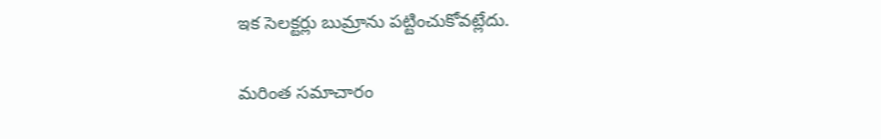ఇక సెలక్టర్లు బుమ్రాను పట్టించుకోవట్లేదు.

మరింత సమాచారం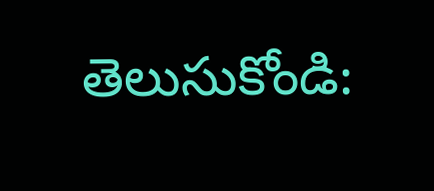తెలుసుకోండి: